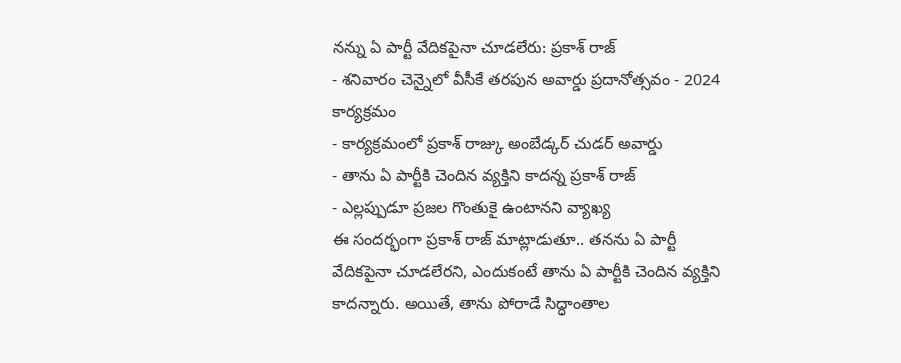నన్ను ఏ పార్టీ వేదికపైనా చూడలేరు: ప్రకాశ్ రాజ్
- శనివారం చెన్నైలో వీసీకే తరపున అవార్డు ప్రదానోత్సవం - 2024 కార్యక్రమం
- కార్యక్రమంలో ప్రకాశ్ రాజ్కు అంబేడ్కర్ చుడర్ అవార్డు
- తాను ఏ పార్టీకి చెందిన వ్యక్తిని కాదన్న ప్రకాశ్ రాజ్
- ఎల్లప్పుడూ ప్రజల గొంతుకై ఉంటానని వ్యాఖ్య
ఈ సందర్భంగా ప్రకాశ్ రాజ్ మాట్లాడుతూ.. తనను ఏ పార్టీ వేదికపైనా చూడలేరని, ఎందుకంటే తాను ఏ పార్టీకి చెందిన వ్యక్తిని కాదన్నారు. అయితే, తాను పోరాడే సిద్ధాంతాల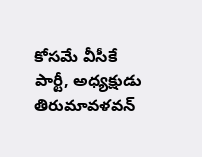కోసమే వీసీకే పార్టీ, అధ్యక్షుడు తిరుమావళవన్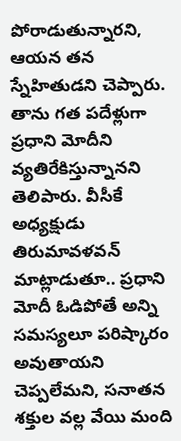పోరాడుతున్నారని, ఆయన తన స్నేహితుడని చెప్పారు. తాను గత పదేళ్లుగా ప్రధాని మోదీని వ్యతిరేకిస్తున్నానని తెలిపారు. వీసీకే అధ్యక్షుడు తిరుమావళవన్ మాట్లాడుతూ.. ప్రధాని మోదీ ఓడిపోతే అన్ని సమస్యలూ పరిష్కారం అవుతాయని చెప్పలేమని, సనాతన శక్తుల వల్ల వేయి మంది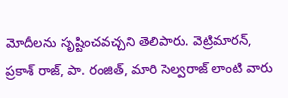మోదీలను సృష్టించవచ్చని తెలిపారు. వెట్రిమారన్, ప్రకాశ్ రాజ్, పా. రంజిత్, మారి సెల్వరాజ్ లాంటి వారు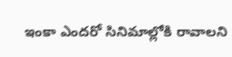ఇంకా ఎందరో సినిమాల్లోకి రావాలని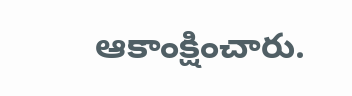ఆకాంక్షించారు.